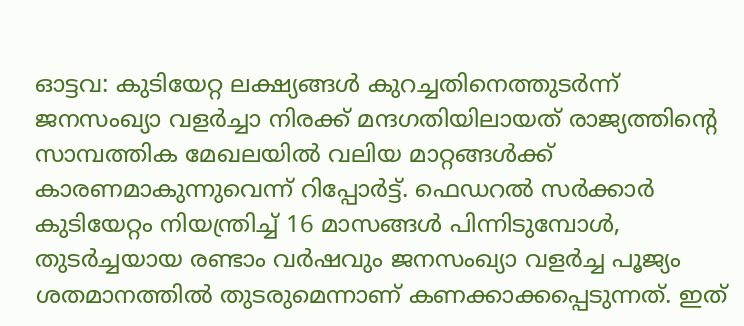ഓട്ടവ: കുടിയേറ്റ ലക്ഷ്യങ്ങൾ കുറച്ചതിനെത്തുടർന്ന് ജനസംഖ്യാ വളർച്ചാ നിരക്ക് മന്ദഗതിയിലായത് രാജ്യത്തിന്റെ സാമ്പത്തിക മേഖലയിൽ വലിയ മാറ്റങ്ങൾക്ക് കാരണമാകുന്നുവെന്ന് റിപ്പോർട്ട്. ഫെഡറൽ സർക്കാർ കുടിയേറ്റം നിയന്ത്രിച്ച് 16 മാസങ്ങൾ പിന്നിടുമ്പോൾ, തുടർച്ചയായ രണ്ടാം വർഷവും ജനസംഖ്യാ വളർച്ച പൂജ്യം ശതമാനത്തിൽ തുടരുമെന്നാണ് കണക്കാക്കപ്പെടുന്നത്. ഇത്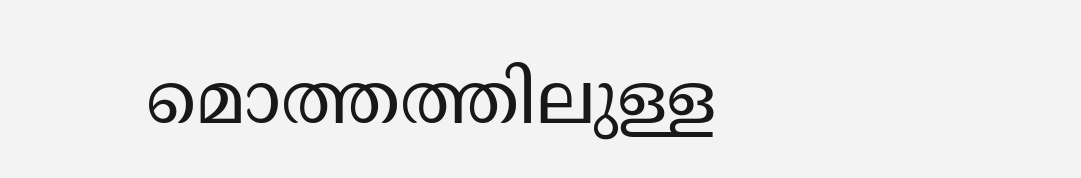മൊത്തത്തിലുള്ള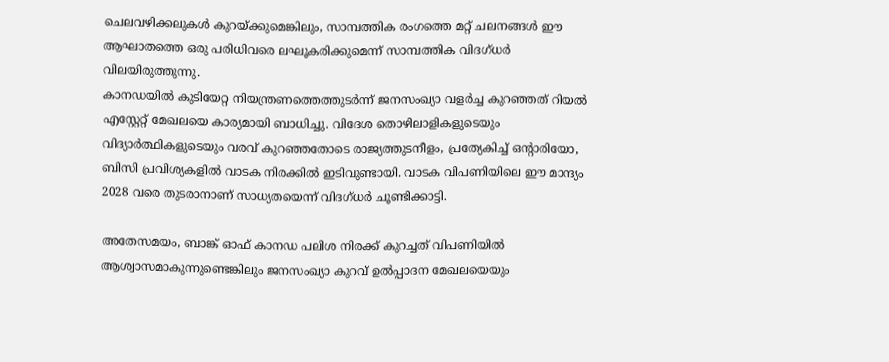ചെലവഴിക്കലുകൾ കുറയ്ക്കുമെങ്കിലും, സാമ്പത്തിക രംഗത്തെ മറ്റ് ചലനങ്ങൾ ഈ ആഘാതത്തെ ഒരു പരിധിവരെ ലഘൂകരിക്കുമെന്ന് സാമ്പത്തിക വിദഗ്ധർ വിലയിരുത്തുന്നു.
കാനഡയിൽ കുടിയേറ്റ നിയന്ത്രണത്തെത്തുടർന്ന് ജനസംഖ്യാ വളർച്ച കുറഞ്ഞത് റിയൽ എസ്റ്റേറ്റ് മേഖലയെ കാര്യമായി ബാധിച്ചു. വിദേശ തൊഴിലാളികളുടെയും വിദ്യാർത്ഥികളുടെയും വരവ് കുറഞ്ഞതോടെ രാജ്യത്തുടനീളം, പ്രത്യേകിച്ച് ഒന്റാരിയോ, ബിസി പ്രവിശ്യകളിൽ വാടക നിരക്കിൽ ഇടിവുണ്ടായി. വാടക വിപണിയിലെ ഈ മാന്ദ്യം 2028 വരെ തുടരാനാണ് സാധ്യതയെന്ന് വിദഗ്ധർ ചൂണ്ടിക്കാട്ടി.

അതേസമയം, ബാങ്ക് ഓഫ് കാനഡ പലിശ നിരക്ക് കുറച്ചത് വിപണിയിൽ ആശ്വാസമാകുന്നുണ്ടെങ്കിലും ജനസംഖ്യാ കുറവ് ഉൽപ്പാദന മേഖലയെയും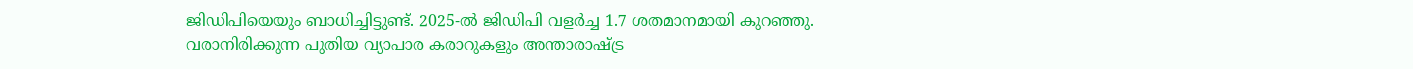ജിഡിപിയെയും ബാധിച്ചിട്ടുണ്ട്. 2025-ൽ ജിഡിപി വളർച്ച 1.7 ശതമാനമായി കുറഞ്ഞു. വരാനിരിക്കുന്ന പുതിയ വ്യാപാര കരാറുകളും അന്താരാഷ്ട്ര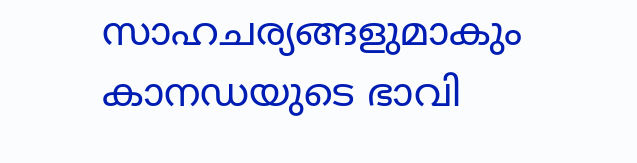സാഹചര്യങ്ങളുമാകും കാനഡയുടെ ഭാവി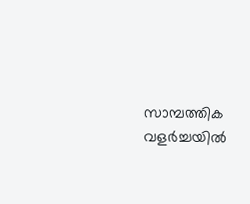സാമ്പത്തിക വളർച്ചയിൽ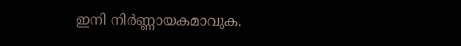ഇനി നിർണ്ണായകമാവുക.